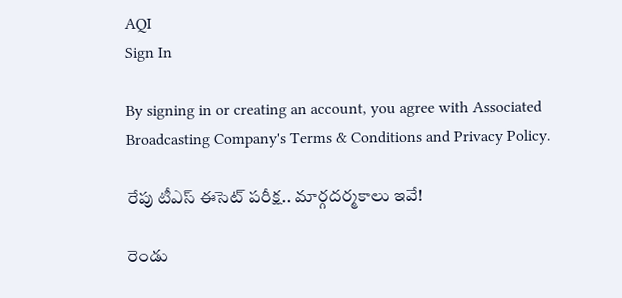AQI
Sign In

By signing in or creating an account, you agree with Associated Broadcasting Company's Terms & Conditions and Privacy Policy.

రేపు టీఎస్ ఈసెట్ పరీక్ష.. మార్గదర్మకాలు ఇవే!

రెండు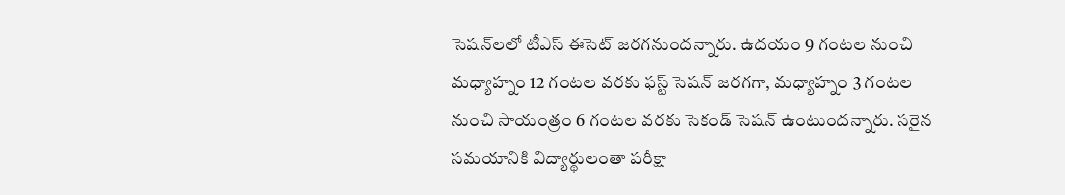సెషన్‌లలో టీఎస్ ఈసెట్ జరగనుందన్నారు. ఉదయం 9 గంటల నుంచి మధ్యాహ్నం 12 గంటల వరకు ఫస్ట్ సెషన్ జరగగా, మధ్యాహ్నం 3 గంటల నుంచి సాయంత్రం 6 గంటల వరకు సెకండ్ సెషన్ ఉంటుందన్నారు. సరైన సమయానికి విద్యార్థులంతా పరీక్షా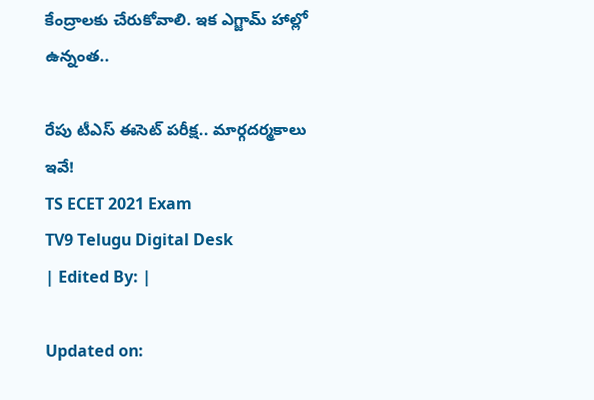కేంద్రాలకు చేరుకోవాలి. ఇక ఎగ్జామ్‌ హాల్లో ఉన్నంత..

రేపు టీఎస్ ఈసెట్ పరీక్ష.. మార్గదర్మకాలు ఇవే!
TS ECET 2021 Exam
TV9 Telugu Digital Desk
| Edited By: |

Updated on: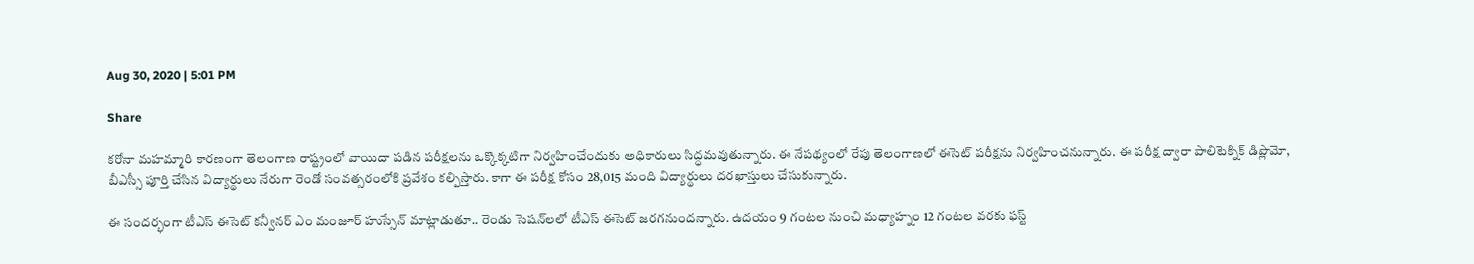Aug 30, 2020 | 5:01 PM

Share

కరోనా మహమ్మారి కారణంగా తెలంగాణ రాష్ట్రంలో వాయిదా పడిన పరీక్షలను ఒక్కొక్కటిగా నిర్వహించేందుకు అధికారులు సిద్ధమవుతున్నారు. ఈ నేపథ్యంలో రేపు తెలంగాణలో ఈసెట్ పరీక్షను నిర్వహించనున్నారు. ఈ పరీక్ష ద్వారా పాలిటెక్నిక్ డిప్లొమో, బీఎస్సీ పూర్తి చేసిన విద్యార్థులు నేరుగా రెండో సంవత్సరంలోకి ప్రవేశం కల్పిస్తారు. కాగా ఈ పరీక్ష కోసం 28,015 మంది విద్యార్థులు దరఖాస్తులు చేసుకున్నారు.

ఈ సందర్భంగా టీఎస్ ఈసెట్ కన్వీనర్ ఎం మంజూర్ హుస్సేన్ మాట్లాడుతూ.. రెండు సెషన్‌లలో టీఎస్ ఈసెట్ జరగనుందన్నారు. ఉదయం 9 గంటల నుంచి మధ్యాహ్నం 12 గంటల వరకు ఫస్ట్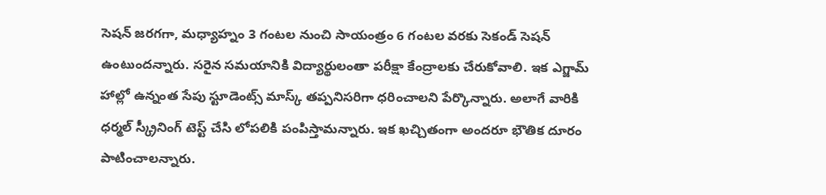సెషన్ జరగగా, మధ్యాహ్నం 3 గంటల నుంచి సాయంత్రం 6 గంటల వరకు సెకండ్ సెషన్ ఉంటుందన్నారు. సరైన సమయానికి విద్యార్థులంతా పరీక్షా కేంద్రాలకు చేరుకోవాలి. ఇక ఎగ్జామ్‌ హాల్లో ఉన్నంత సేపు స్టూడెంట్స్ మాస్క్ తప్పనిసరిగా ధరించాలని పేర్కొన్నారు. అలాగే వారికి ధర్మల్ స్క్రీనింగ్ టెస్ట్ చేసి లోపలికి పంపిస్తామన్నారు. ఇక ఖచ్చితంగా అందరూ భౌతిక దూరం పాటించాలన్నారు.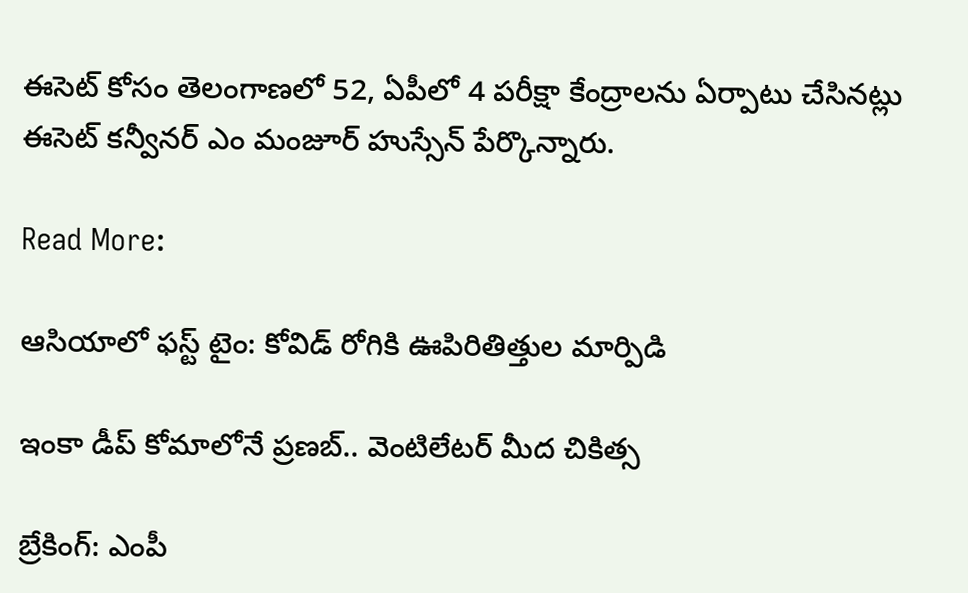ఈసెట్ కోసం తెలంగాణలో 52, ఏపీలో 4 పరీక్షా కేంద్రాలను ఏర్పాటు చేసినట్లు ఈసెట్ కన్వీనర్ ఎం మంజూర్ హుస్సేన్ పేర్కొన్నారు.

Read More:

ఆసియాలో ఫస్ట్ టైం: కోవిడ్ రోగికి ఊపిరితిత్తుల మార్పిడి

ఇంకా డీప్‌ కోమాలోనే ప్రణబ్.. వెంటిలేటర్ మీద చికిత్స

బ్రేకింగ్: ఎంపీ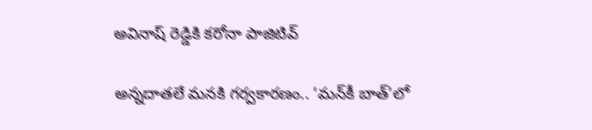అవినాష్ రెడ్డికి కరోనా పాజిటివ్

అన్నదాతలే మనకి గర్వకారణం.. ‘మన్‌కీ బాత్’లో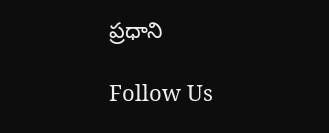ప్రధాని

Follow Us